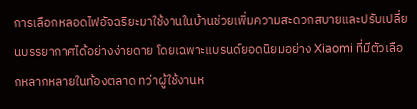การเลือกหลอดไฟอัจฉริยะมาใช้งานในบ้านช่วยเพิ่มความสะดวกสบายและปรับเปลี่ยนบรรยากาศได้อย่างง่ายดาย โดยเฉพาะแบรนด์ยอดนิยมอย่าง Xiaomi ที่มีตัวเลือกหลากหลายในท้องตลาด ทว่าผู้ใช้งานห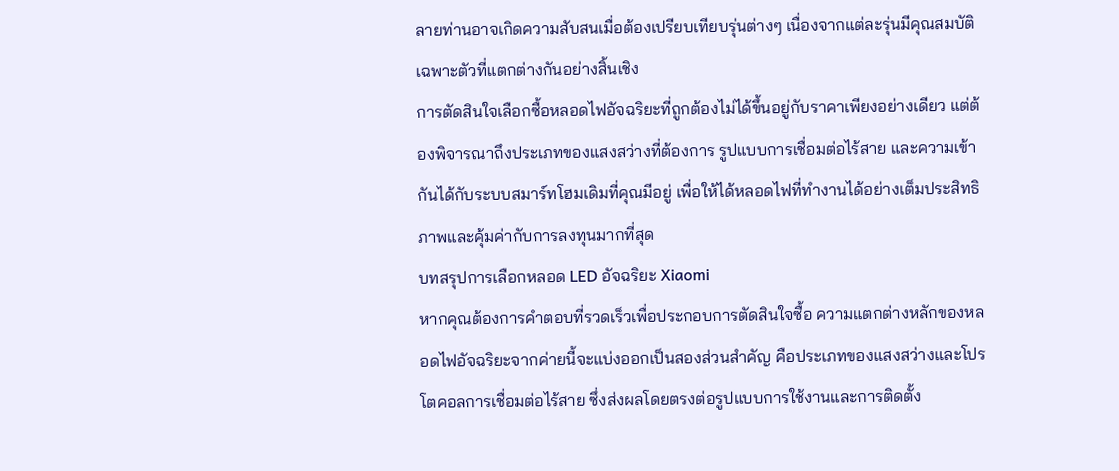ลายท่านอาจเกิดความสับสนเมื่อต้องเปรียบเทียบรุ่นต่างๆ เนื่องจากแต่ละรุ่นมีคุณสมบัติเฉพาะตัวที่แตกต่างกันอย่างสิ้นเชิง
การตัดสินใจเลือกซื้อหลอดไฟอัจฉริยะที่ถูกต้องไม่ได้ขึ้นอยู่กับราคาเพียงอย่างเดียว แต่ต้องพิจารณาถึงประเภทของแสงสว่างที่ต้องการ รูปแบบการเชื่อมต่อไร้สาย และความเข้ากันได้กับระบบสมาร์ทโฮมเดิมที่คุณมีอยู่ เพื่อให้ได้หลอดไฟที่ทำงานได้อย่างเต็มประสิทธิภาพและคุ้มค่ากับการลงทุนมากที่สุด
บทสรุปการเลือกหลอด LED อัจฉริยะ Xiaomi
หากคุณต้องการคำตอบที่รวดเร็วเพื่อประกอบการตัดสินใจซื้อ ความแตกต่างหลักของหลอดไฟอัจฉริยะจากค่ายนี้จะแบ่งออกเป็นสองส่วนสำคัญ คือประเภทของแสงสว่างและโปรโตคอลการเชื่อมต่อไร้สาย ซึ่งส่งผลโดยตรงต่อรูปแบบการใช้งานและการติดตั้ง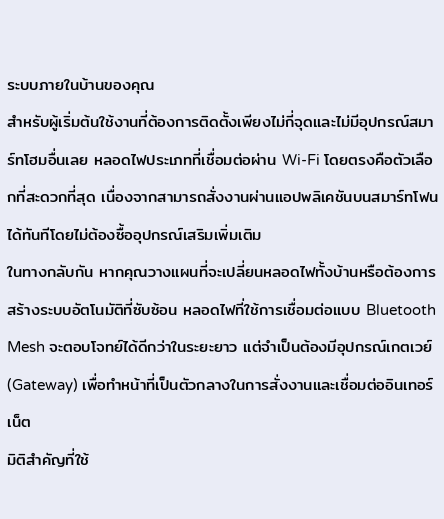ระบบภายในบ้านของคุณ
สำหรับผู้เริ่มต้นใช้งานที่ต้องการติดตั้งเพียงไม่กี่จุดและไม่มีอุปกรณ์สมาร์ทโฮมอื่นเลย หลอดไฟประเภทที่เชื่อมต่อผ่าน Wi-Fi โดยตรงคือตัวเลือกที่สะดวกที่สุด เนื่องจากสามารถสั่งงานผ่านแอปพลิเคชันบนสมาร์ทโฟนได้ทันทีโดยไม่ต้องซื้ออุปกรณ์เสริมเพิ่มเติม
ในทางกลับกัน หากคุณวางแผนที่จะเปลี่ยนหลอดไฟทั้งบ้านหรือต้องการสร้างระบบอัตโนมัติที่ซับซ้อน หลอดไฟที่ใช้การเชื่อมต่อแบบ Bluetooth Mesh จะตอบโจทย์ได้ดีกว่าในระยะยาว แต่จำเป็นต้องมีอุปกรณ์เกตเวย์ (Gateway) เพื่อทำหน้าที่เป็นตัวกลางในการสั่งงานและเชื่อมต่ออินเทอร์เน็ต
มิติสำคัญที่ใช้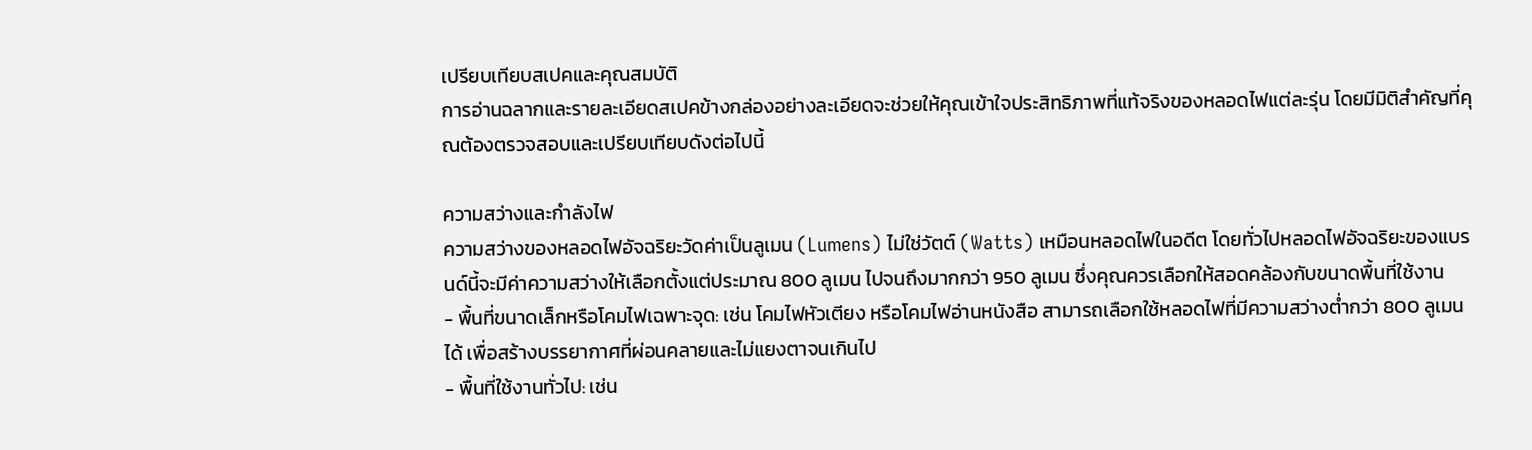เปรียบเทียบสเปคและคุณสมบัติ
การอ่านฉลากและรายละเอียดสเปคข้างกล่องอย่างละเอียดจะช่วยให้คุณเข้าใจประสิทธิภาพที่แท้จริงของหลอดไฟแต่ละรุ่น โดยมีมิติสำคัญที่คุณต้องตรวจสอบและเปรียบเทียบดังต่อไปนี้

ความสว่างและกำลังไฟ
ความสว่างของหลอดไฟอัจฉริยะวัดค่าเป็นลูเมน (Lumens) ไม่ใช่วัตต์ (Watts) เหมือนหลอดไฟในอดีต โดยทั่วไปหลอดไฟอัจฉริยะของแบรนด์นี้จะมีค่าความสว่างให้เลือกตั้งแต่ประมาณ 800 ลูเมน ไปจนถึงมากกว่า 950 ลูเมน ซึ่งคุณควรเลือกให้สอดคล้องกับขนาดพื้นที่ใช้งาน
- พื้นที่ขนาดเล็กหรือโคมไฟเฉพาะจุด: เช่น โคมไฟหัวเตียง หรือโคมไฟอ่านหนังสือ สามารถเลือกใช้หลอดไฟที่มีความสว่างต่ำกว่า 800 ลูเมนได้ เพื่อสร้างบรรยากาศที่ผ่อนคลายและไม่แยงตาจนเกินไป
- พื้นที่ใช้งานทั่วไป: เช่น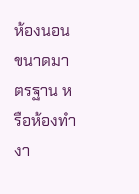ห้องนอนขนาดมาตรฐาน หรือห้องทำงา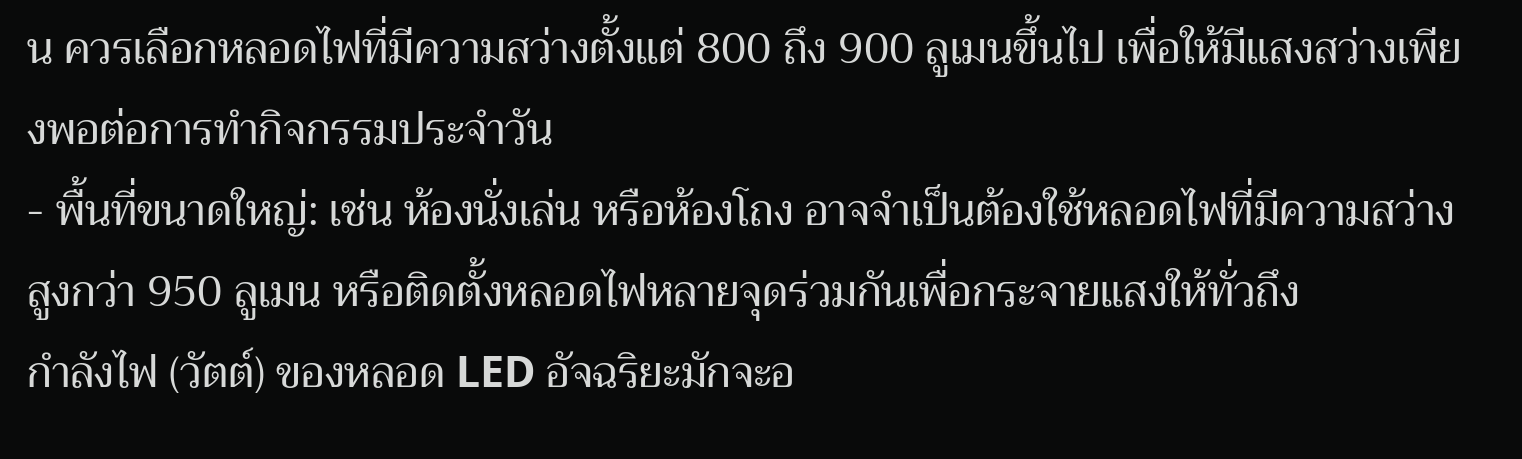น ควรเลือกหลอดไฟที่มีความสว่างตั้งแต่ 800 ถึง 900 ลูเมนขึ้นไป เพื่อให้มีแสงสว่างเพียงพอต่อการทำกิจกรรมประจำวัน
- พื้นที่ขนาดใหญ่: เช่น ห้องนั่งเล่น หรือห้องโถง อาจจำเป็นต้องใช้หลอดไฟที่มีความสว่างสูงกว่า 950 ลูเมน หรือติดตั้งหลอดไฟหลายจุดร่วมกันเพื่อกระจายแสงให้ทั่วถึง
กำลังไฟ (วัตต์) ของหลอด LED อัจฉริยะมักจะอ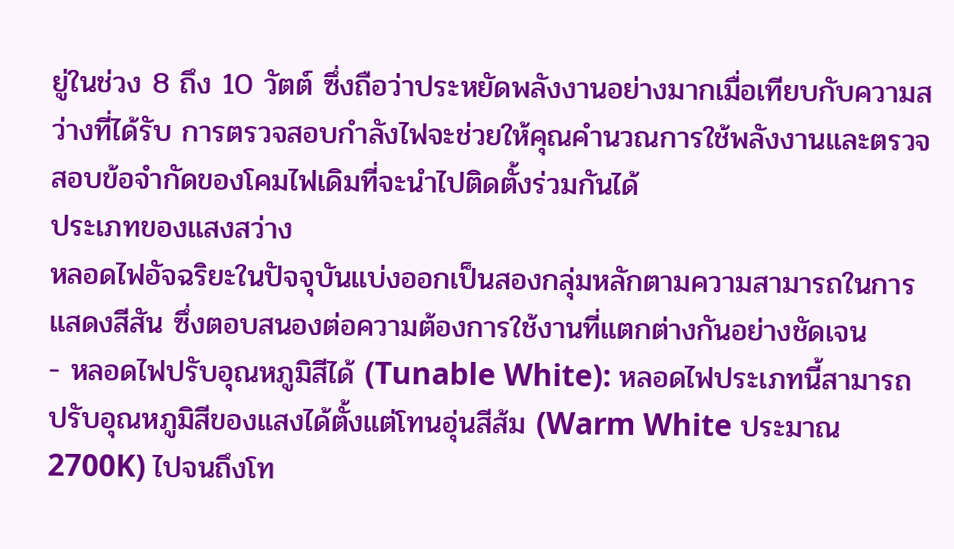ยู่ในช่วง 8 ถึง 10 วัตต์ ซึ่งถือว่าประหยัดพลังงานอย่างมากเมื่อเทียบกับความสว่างที่ได้รับ การตรวจสอบกำลังไฟจะช่วยให้คุณคำนวณการใช้พลังงานและตรวจสอบข้อจำกัดของโคมไฟเดิมที่จะนำไปติดตั้งร่วมกันได้
ประเภทของแสงสว่าง
หลอดไฟอัจฉริยะในปัจจุบันแบ่งออกเป็นสองกลุ่มหลักตามความสามารถในการแสดงสีสัน ซึ่งตอบสนองต่อความต้องการใช้งานที่แตกต่างกันอย่างชัดเจน
- หลอดไฟปรับอุณหภูมิสีได้ (Tunable White): หลอดไฟประเภทนี้สามารถปรับอุณหภูมิสีของแสงได้ตั้งแต่โทนอุ่นสีส้ม (Warm White ประมาณ 2700K) ไปจนถึงโท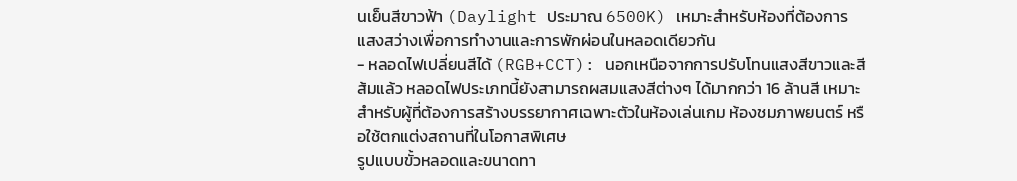นเย็นสีขาวฟ้า (Daylight ประมาณ 6500K) เหมาะสำหรับห้องที่ต้องการแสงสว่างเพื่อการทำงานและการพักผ่อนในหลอดเดียวกัน
- หลอดไฟเปลี่ยนสีได้ (RGB+CCT): นอกเหนือจากการปรับโทนแสงสีขาวและสีส้มแล้ว หลอดไฟประเภทนี้ยังสามารถผสมแสงสีต่างๆ ได้มากกว่า 16 ล้านสี เหมาะสำหรับผู้ที่ต้องการสร้างบรรยากาศเฉพาะตัวในห้องเล่นเกม ห้องชมภาพยนตร์ หรือใช้ตกแต่งสถานที่ในโอกาสพิเศษ
รูปแบบขั้วหลอดและขนาดทา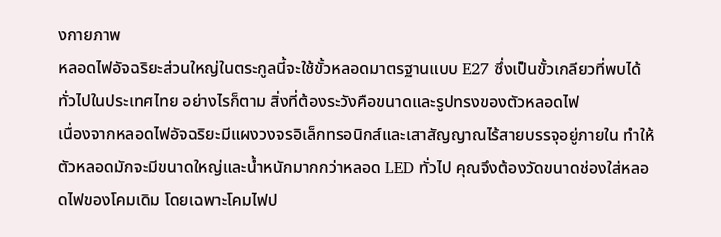งกายภาพ
หลอดไฟอัจฉริยะส่วนใหญ่ในตระกูลนี้จะใช้ขั้วหลอดมาตรฐานแบบ E27 ซึ่งเป็นขั้วเกลียวที่พบได้ทั่วไปในประเทศไทย อย่างไรก็ตาม สิ่งที่ต้องระวังคือขนาดและรูปทรงของตัวหลอดไฟ
เนื่องจากหลอดไฟอัจฉริยะมีแผงวงจรอิเล็กทรอนิกส์และเสาสัญญาณไร้สายบรรจุอยู่ภายใน ทำให้ตัวหลอดมักจะมีขนาดใหญ่และน้ำหนักมากกว่าหลอด LED ทั่วไป คุณจึงต้องวัดขนาดช่องใส่หลอดไฟของโคมเดิม โดยเฉพาะโคมไฟป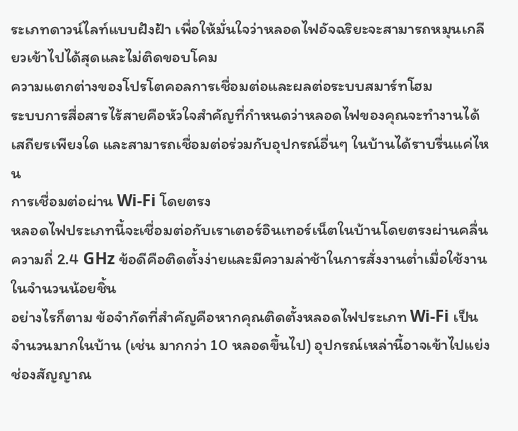ระเภทดาวน์ไลท์แบบฝังฝ้า เพื่อให้มั่นใจว่าหลอดไฟอัจฉริยะจะสามารถหมุนเกลียวเข้าไปได้สุดและไม่ติดขอบโคม
ความแตกต่างของโปรโตคอลการเชื่อมต่อและผลต่อระบบสมาร์ทโฮม
ระบบการสื่อสารไร้สายคือหัวใจสำคัญที่กำหนดว่าหลอดไฟของคุณจะทำงานได้เสถียรเพียงใด และสามารถเชื่อมต่อร่วมกับอุปกรณ์อื่นๆ ในบ้านได้ราบรื่นแค่ไหน
การเชื่อมต่อผ่าน Wi-Fi โดยตรง
หลอดไฟประเภทนี้จะเชื่อมต่อกับเราเตอร์อินเทอร์เน็ตในบ้านโดยตรงผ่านคลื่นความถี่ 2.4 GHz ข้อดีคือติดตั้งง่ายและมีความล่าช้าในการสั่งงานต่ำเมื่อใช้งานในจำนวนน้อยชิ้น
อย่างไรก็ตาม ข้อจำกัดที่สำคัญคือหากคุณติดตั้งหลอดไฟประเภท Wi-Fi เป็นจำนวนมากในบ้าน (เช่น มากกว่า 10 หลอดขึ้นไป) อุปกรณ์เหล่านี้อาจเข้าไปแย่งช่องสัญญาณ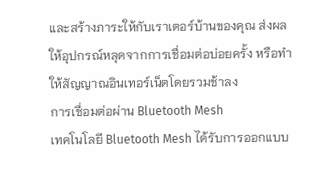และสร้างภาระให้กับเราเตอร์บ้านของคุณ ส่งผลให้อุปกรณ์หลุดจากการเชื่อมต่อบ่อยครั้ง หรือทำให้สัญญาณอินเทอร์เน็ตโดยรวมช้าลง
การเชื่อมต่อผ่าน Bluetooth Mesh
เทคโนโลยี Bluetooth Mesh ได้รับการออกแบบ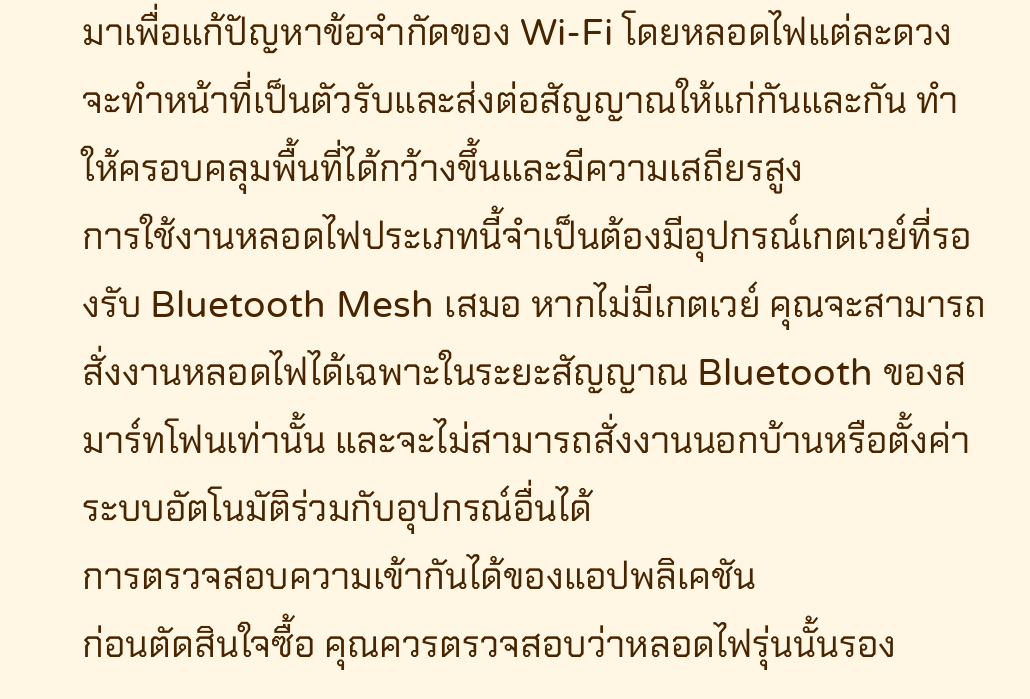มาเพื่อแก้ปัญหาข้อจำกัดของ Wi-Fi โดยหลอดไฟแต่ละดวงจะทำหน้าที่เป็นตัวรับและส่งต่อสัญญาณให้แก่กันและกัน ทำให้ครอบคลุมพื้นที่ได้กว้างขึ้นและมีความเสถียรสูง
การใช้งานหลอดไฟประเภทนี้จำเป็นต้องมีอุปกรณ์เกตเวย์ที่รองรับ Bluetooth Mesh เสมอ หากไม่มีเกตเวย์ คุณจะสามารถสั่งงานหลอดไฟได้เฉพาะในระยะสัญญาณ Bluetooth ของสมาร์ทโฟนเท่านั้น และจะไม่สามารถสั่งงานนอกบ้านหรือตั้งค่าระบบอัตโนมัติร่วมกับอุปกรณ์อื่นได้
การตรวจสอบความเข้ากันได้ของแอปพลิเคชัน
ก่อนตัดสินใจซื้อ คุณควรตรวจสอบว่าหลอดไฟรุ่นนั้นรอง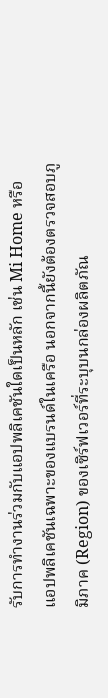รับการทำงานร่วมกับแอปพลิเคชันใดเป็นหลัก เช่น Mi Home หรือแอปพลิเคชันเฉพาะของแบรนด์ในเครือ นอกจากนี้ยังต้องตรวจสอบภูมิภาค (Region) ของเซิร์ฟเวอร์ที่ระบุบนกล่องผลิตภัณ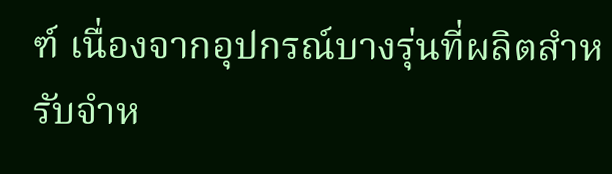ฑ์ เนื่องจากอุปกรณ์บางรุ่นที่ผลิตสำหรับจำห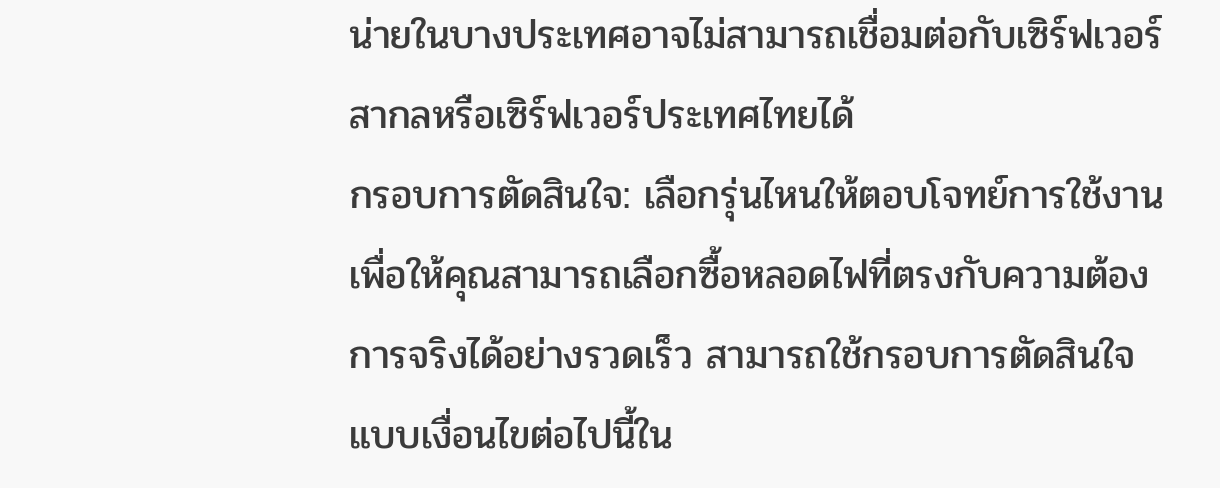น่ายในบางประเทศอาจไม่สามารถเชื่อมต่อกับเซิร์ฟเวอร์สากลหรือเซิร์ฟเวอร์ประเทศไทยได้
กรอบการตัดสินใจ: เลือกรุ่นไหนให้ตอบโจทย์การใช้งาน
เพื่อให้คุณสามารถเลือกซื้อหลอดไฟที่ตรงกับความต้องการจริงได้อย่างรวดเร็ว สามารถใช้กรอบการตัดสินใจแบบเงื่อนไขต่อไปนี้ใน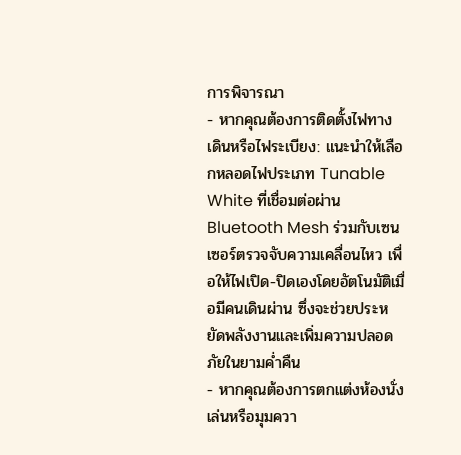การพิจารณา
- หากคุณต้องการติดตั้งไฟทางเดินหรือไฟระเบียง: แนะนำให้เลือกหลอดไฟประเภท Tunable White ที่เชื่อมต่อผ่าน Bluetooth Mesh ร่วมกับเซนเซอร์ตรวจจับความเคลื่อนไหว เพื่อให้ไฟเปิด-ปิดเองโดยอัตโนมัติเมื่อมีคนเดินผ่าน ซึ่งจะช่วยประหยัดพลังงานและเพิ่มความปลอดภัยในยามค่ำคืน
- หากคุณต้องการตกแต่งห้องนั่งเล่นหรือมุมควา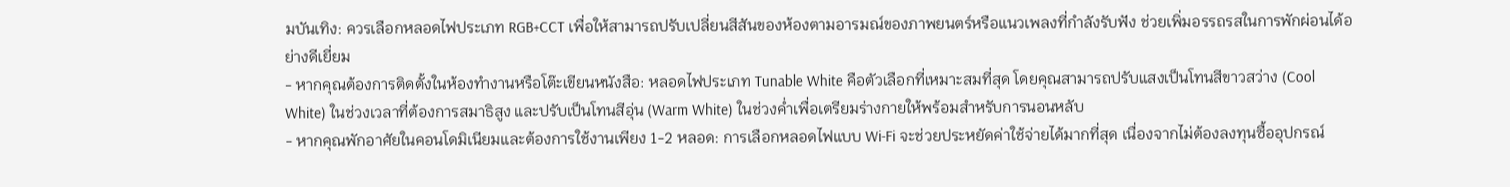มบันเทิง: ควรเลือกหลอดไฟประเภท RGB+CCT เพื่อให้สามารถปรับเปลี่ยนสีสันของห้องตามอารมณ์ของภาพยนตร์หรือแนวเพลงที่กำลังรับฟัง ช่วยเพิ่มอรรถรสในการพักผ่อนได้อย่างดีเยี่ยม
- หากคุณต้องการติดตั้งในห้องทำงานหรือโต๊ะเขียนหนังสือ: หลอดไฟประเภท Tunable White คือตัวเลือกที่เหมาะสมที่สุด โดยคุณสามารถปรับแสงเป็นโทนสีขาวสว่าง (Cool White) ในช่วงเวลาที่ต้องการสมาธิสูง และปรับเป็นโทนสีอุ่น (Warm White) ในช่วงค่ำเพื่อเตรียมร่างกายให้พร้อมสำหรับการนอนหลับ
- หากคุณพักอาศัยในคอนโดมิเนียมและต้องการใช้งานเพียง 1-2 หลอด: การเลือกหลอดไฟแบบ Wi-Fi จะช่วยประหยัดค่าใช้จ่ายได้มากที่สุด เนื่องจากไม่ต้องลงทุนซื้ออุปกรณ์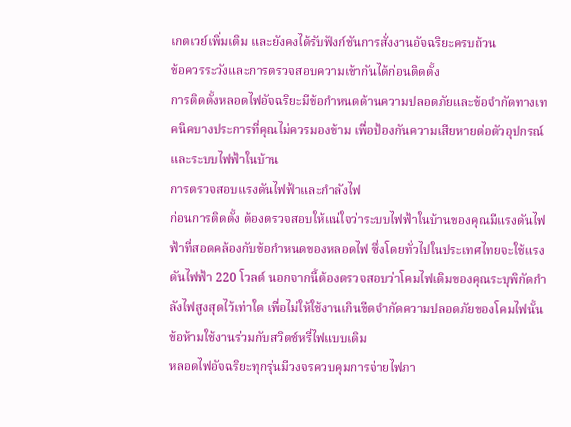เกตเวย์เพิ่มเติม และยังคงได้รับฟังก์ชันการสั่งงานอัจฉริยะครบถ้วน
ข้อควรระวังและการตรวจสอบความเข้ากันได้ก่อนติดตั้ง
การติดตั้งหลอดไฟอัจฉริยะมีข้อกำหนดด้านความปลอดภัยและข้อจำกัดทางเทคนิคบางประการที่คุณไม่ควรมองข้าม เพื่อป้องกันความเสียหายต่อตัวอุปกรณ์และระบบไฟฟ้าในบ้าน
การตรวจสอบแรงดันไฟฟ้าและกำลังไฟ
ก่อนการติดตั้ง ต้องตรวจสอบให้แน่ใจว่าระบบไฟฟ้าในบ้านของคุณมีแรงดันไฟฟ้าที่สอดคล้องกับข้อกำหนดของหลอดไฟ ซึ่งโดยทั่วไปในประเทศไทยจะใช้แรงดันไฟฟ้า 220 โวลต์ นอกจากนี้ต้องตรวจสอบว่าโคมไฟเดิมของคุณระบุพิกัดกำลังไฟสูงสุดไว้เท่าใด เพื่อไม่ให้ใช้งานเกินขีดจำกัดความปลอดภัยของโคมไฟนั้น
ข้อห้ามใช้งานร่วมกับสวิตช์หรี่ไฟแบบเดิม
หลอดไฟอัจฉริยะทุกรุ่นมีวงจรควบคุมการจ่ายไฟภา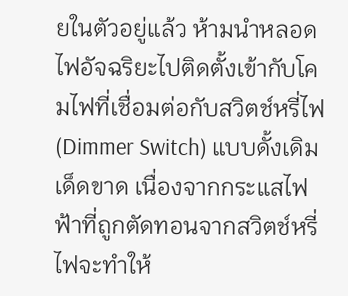ยในตัวอยู่แล้ว ห้ามนำหลอดไฟอัจฉริยะไปติดตั้งเข้ากับโคมไฟที่เชื่อมต่อกับสวิตช์หรี่ไฟ (Dimmer Switch) แบบดั้งเดิมเด็ดขาด เนื่องจากกระแสไฟฟ้าที่ถูกตัดทอนจากสวิตช์หรี่ไฟจะทำให้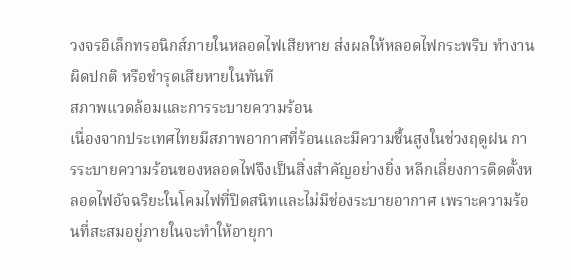วงจรอิเล็กทรอนิกส์ภายในหลอดไฟเสียหาย ส่งผลให้หลอดไฟกระพริบ ทำงานผิดปกติ หรือชำรุดเสียหายในทันที
สภาพแวดล้อมและการระบายความร้อน
เนื่องจากประเทศไทยมีสภาพอากาศที่ร้อนและมีความชื้นสูงในช่วงฤดูฝน การระบายความร้อนของหลอดไฟจึงเป็นสิ่งสำคัญอย่างยิ่ง หลีกเลี่ยงการติดตั้งหลอดไฟอัจฉริยะในโคมไฟที่ปิดสนิทและไม่มีช่องระบายอากาศ เพราะความร้อนที่สะสมอยู่ภายในจะทำให้อายุกา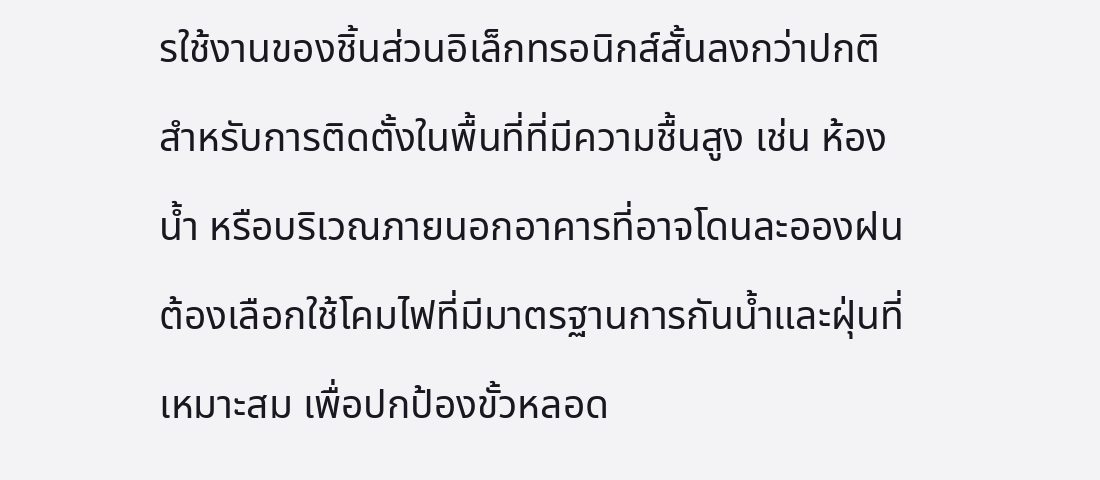รใช้งานของชิ้นส่วนอิเล็กทรอนิกส์สั้นลงกว่าปกติ
สำหรับการติดตั้งในพื้นที่ที่มีความชื้นสูง เช่น ห้องน้ำ หรือบริเวณภายนอกอาคารที่อาจโดนละอองฝน ต้องเลือกใช้โคมไฟที่มีมาตรฐานการกันน้ำและฝุ่นที่เหมาะสม เพื่อปกป้องขั้วหลอด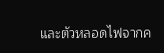และตัวหลอดไฟจากค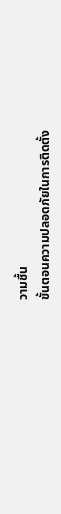วามชื้น
ขั้นตอนความปลอดภัยในการติดตั้ง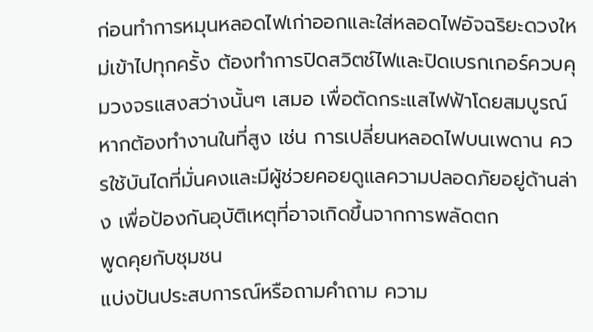ก่อนทำการหมุนหลอดไฟเก่าออกและใส่หลอดไฟอัจฉริยะดวงใหม่เข้าไปทุกครั้ง ต้องทำการปิดสวิตช์ไฟและปิดเบรกเกอร์ควบคุมวงจรแสงสว่างนั้นๆ เสมอ เพื่อตัดกระแสไฟฟ้าโดยสมบูรณ์ หากต้องทำงานในที่สูง เช่น การเปลี่ยนหลอดไฟบนเพดาน ควรใช้บันไดที่มั่นคงและมีผู้ช่วยคอยดูแลความปลอดภัยอยู่ด้านล่าง เพื่อป้องกันอุบัติเหตุที่อาจเกิดขึ้นจากการพลัดตก
พูดคุยกับชุมชน
แบ่งปันประสบการณ์หรือถามคำถาม ความ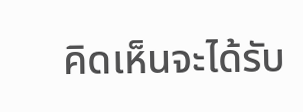คิดเห็นจะได้รับ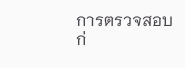การตรวจสอบก่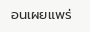อนเผยแพร่